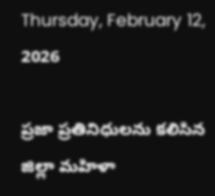Thursday, February 12, 2026

ప్రజా ప్రతినిధులను కలిసిన జిల్లా మహిళా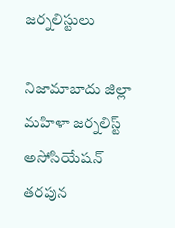జర్నలిస్టులు

నిజామాబాదు జిల్లా మహిళా జర్నలిస్ట్ అసోసియేషన్ తరపున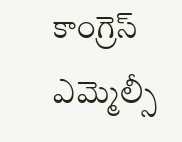కాంగ్రెస్ ఎమ్మెల్సీ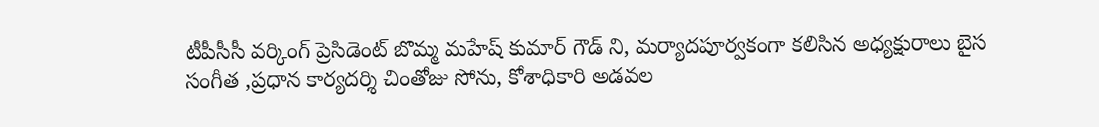టీపీసీసీ వర్కింగ్ ప్రెసిడెంట్ బొమ్మ మహేష్ కుమార్ గౌడ్ ని, మర్యాదపూర్వకంగా కలిసిన అధ్యక్షురాలు బైస సంగీత ,ప్రధాన కార్యదర్శి చింతోజు సోను, కోశాధికారి అడవల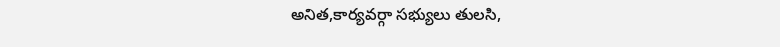అనిత,కార్యవర్గా సభ్యులు తులసి,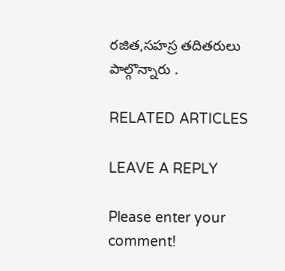రజిత,సహస్ర తదితరులు పాల్గొన్నారు .

RELATED ARTICLES

LEAVE A REPLY

Please enter your comment!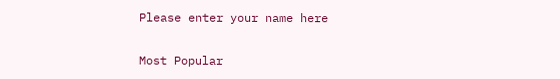Please enter your name here

Most Popular